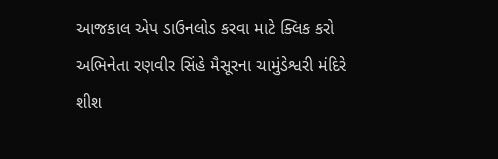આજકાલ એપ ડાઉનલોડ કરવા માટે ક્લિક કરો
અભિનેતા રણવીર સિંહે મૈસૂરના ચામુંડેશ્વરી મંદિરે શીશ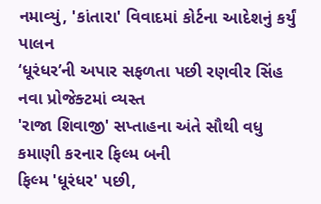નમાવ્યું, 'કાંતારા' વિવાદમાં કોર્ટના આદેશનું કર્યું પાલન
‘ધૂરંધર’ની અપાર સફળતા પછી રણવીર સિંહ નવા પ્રોજેક્ટમાં વ્યસ્ત
'રાજા શિવાજી' સપ્તાહના અંતે સૌથી વધુ કમાણી કરનાર ફિલ્મ બની
ફિલ્મ 'ધૂરંધર' પછી,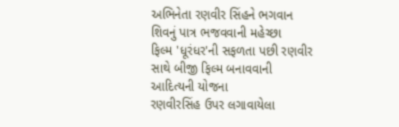અભિનેતા રણવીર સિંહને ભગવાન શિવનું પાત્ર ભજવવાની મહેચ્છા
ફિલ્મ 'ધૂરંધર'ની સફળતા પછી રણવીર સાથે બીજી ફિલ્મ બનાવવાની આદિત્યની યોજના
રણવીરસિંહ ઉપર લગાવાયેલા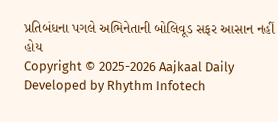પ્રતિબંધના પગલે અભિનેતાની બોલિવૂડ સફર આસાન નહીં હોય
Copyright © 2025-2026 Aajkaal Daily
Developed by Rhythm Infotech